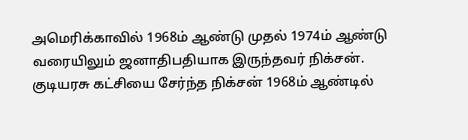அமெரிக்காவில் 1968ம் ஆண்டு முதல் 1974ம் ஆண்டு வரையிலும் ஜனாதிபதியாக இருந்தவர் நிக்சன். குடியரசு கட்சியை சேர்ந்த நிக்சன் 1968ம் ஆண்டில்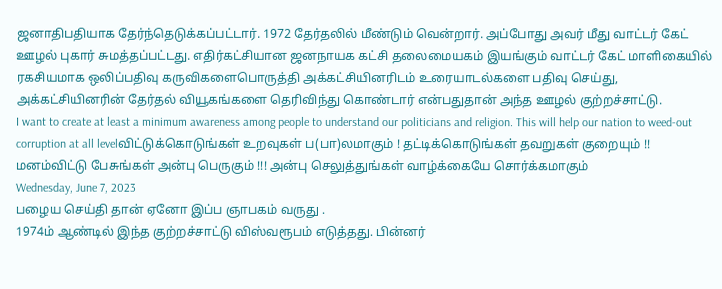ஜனாதிபதியாக தேர்ந்தெடுக்கப்பட்டார். 1972 தேர்தலில் மீண்டும் வென்றார். அப்போது அவர் மீது வாட்டர் கேட் ஊழல் புகார் சுமத்தப்பட்டது. எதிர்கட்சியான ஜனநாயக கட்சி தலைமையகம் இயங்கும் வாட்டர் கேட் மாளிகையில் ரகசியமாக ஒலிப்பதிவு கருவிகளைபொருத்தி அக்கட்சியினரிடம் உரையாடல்களை பதிவு செய்து, அக்கட்சியினரின் தேர்தல் வியூகங்களை தெரிவிந்து கொண்டார் என்பதுதான் அந்த ஊழல் குற்றச்சாட்டு.
I want to create at least a minimum awareness among people to understand our politicians and religion. This will help our nation to weed-out corruption at all levelவிட்டுக்கொடுங்கள் உறவுகள் ப(பா)லமாகும் ! தட்டிக்கொடுங்கள் தவறுகள் குறையும் !! மனம்விட்டு பேசுங்கள் அன்பு பெருகும் !!! அன்பு செலுத்துங்கள் வாழ்க்கையே சொர்க்கமாகும்
Wednesday, June 7, 2023
பழைய செய்தி தான் ஏனோ இப்ப ஞாபகம் வருது .
1974ம் ஆண்டில் இந்த குற்றச்சாட்டு விஸ்வரூபம் எடுத்தது. பின்னர்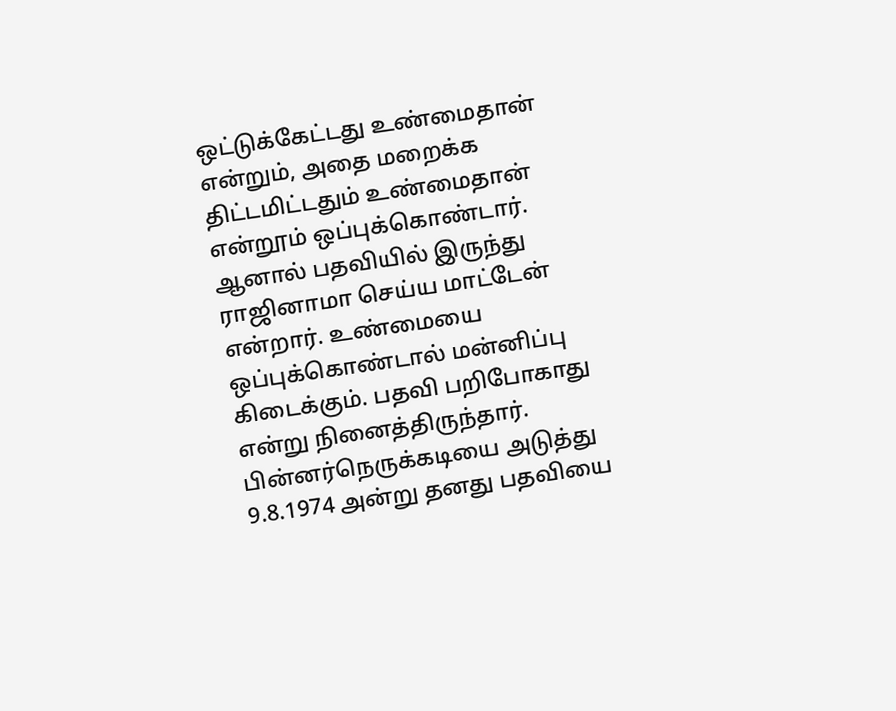ஒட்டுக்கேட்டது உண்மைதான் என்றும், அதை மறைக்க திட்டமிட்டதும் உண்மைதான் என்றூம் ஒப்புக்கொண்டார். ஆனால் பதவியில் இருந்து ராஜினாமா செய்ய மாட்டேன் என்றார். உண்மையை ஒப்புக்கொண்டால் மன்னிப்பு கிடைக்கும். பதவி பறிபோகாது என்று நினைத்திருந்தார். பின்னர்நெருக்கடியை அடுத்து 9.8.1974 அன்று தனது பதவியை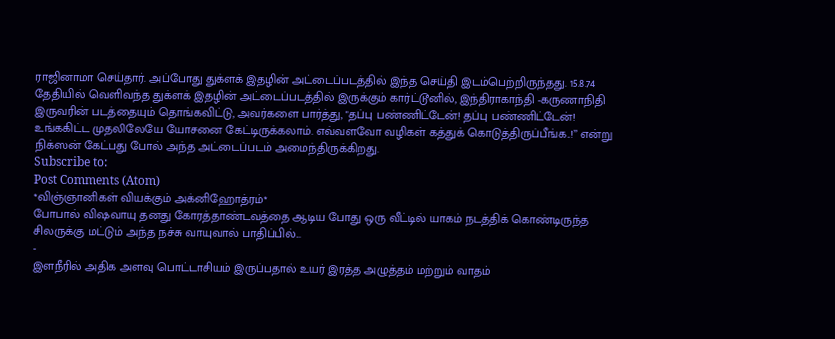ராஜினாமா செய்தார். அப்போது துக்ளக் இதழின் அட்டைப்படத்தில் இந்த செய்தி இடம்பெற்றிருந்தது. 15.8.74 தேதியில் வெளிவந்த துக்ளக் இதழின் அட்டைப்படத்தில் இருக்கும் கார்ட்டூனில், இந்திராகாந்தி -கருணாநிதி இருவரின் படத்தையும் தொங்கவிட்டு, அவர்களை பார்த்து, "தப்பு பண்ணிட்டேன்! தப்பு பண்ணிட்டேன்! உங்ககிட்ட முதலிலேயே யோசனை கேட்டிருக்கலாம். எவ்வளவோ வழிகள் கத்துக் கொடுத்திருப்பீங்க..!’’ என்று நிக்ஸன் கேட்பது போல் அந்த அட்டைப்படம் அமைந்திருக்கிறது.
Subscribe to:
Post Comments (Atom)
*விஞ்ஞானிகள் வியக்கும் அக்னிஹோத்ரம்*
போபால் விஷவாயு தனது கோரத்தாண்டவத்தை ஆடிய போது ஒரு வீட்டில் யாகம் நடத்திக் கொண்டிருந்த சிலருக்கு மட்டும் அந்த நச்சு வாயுவால் பாதிப்பில்...
-
இளநீரில் அதிக அளவு பொட்டாசியம் இருப்பதால் உயர் இரத்த அழுத்தம் மற்றும் வாதம்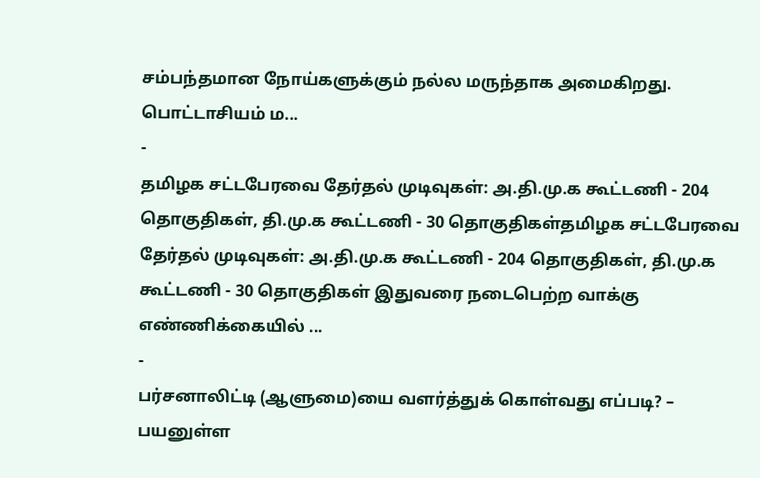சம்பந்தமான நோய்களுக்கும் நல்ல மருந்தாக அமைகிறது. பொட்டாசியம் ம...
-
தமிழக சட்டபேரவை தேர்தல் முடிவுகள்: அ.தி.மு.க கூட்டணி - 204 தொகுதிகள், தி.மு.க கூட்டணி - 30 தொகுதிகள்தமிழக சட்டபேரவை தேர்தல் முடிவுகள்: அ.தி.மு.க கூட்டணி - 204 தொகுதிகள், தி.மு.க கூட்டணி - 30 தொகுதிகள் இதுவரை நடைபெற்ற வாக்கு எண்ணிக்கையில் ...
-
பர்சனாலிட்டி (ஆளுமை)யை வளர்த்துக் கொள்வது எப்படி? – பயனுள்ள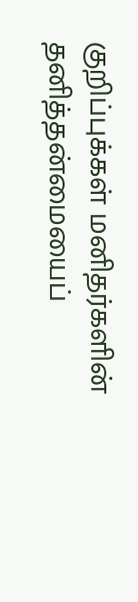குறிப்புக்கள் மனிதர்களின் தனித்தன்மையைப்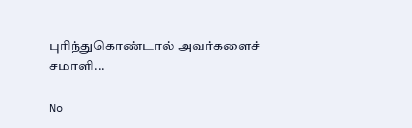புரிந்துகொண்டால் அவர்களைச் சமாளி...

No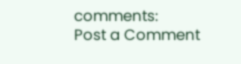comments:
Post a Comment